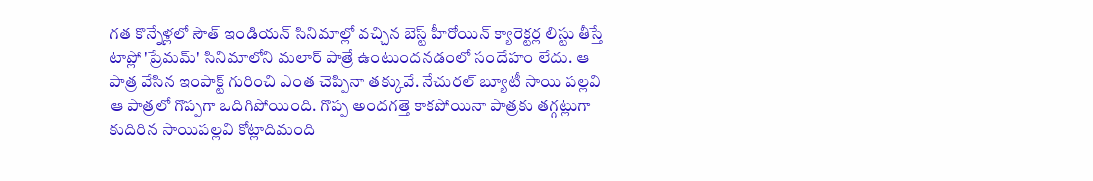గత కొన్నేళ్లలో సౌత్ ఇండియన్ సినిమాల్లో వచ్చిన బెస్ట్ హీరోయిన్ క్యారెక్టర్ల లిస్టు తీస్తే టాప్లో 'ప్రేమమ్' సినిమాలోని మలార్ పాత్రే ఉంటుందనడంలో సందేహం లేదు. ఆ పాత్ర వేసిన ఇంపాక్ట్ గురించి ఎంత చెప్పినా తక్కువే. నేచురల్ బ్యూటీ సాయి పల్లవి ఆ పాత్రలో గొప్పగా ఒదిగిపోయింది. గొప్ప అందగత్తె కాకపోయినా పాత్రకు తగ్గట్లుగా కుదిరిన సాయిపల్లవి కోట్లాదిమంది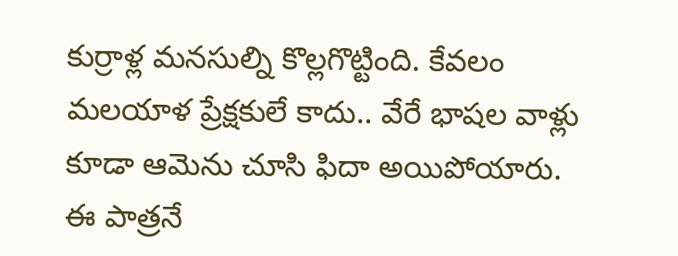కుర్రాళ్ల మనసుల్ని కొల్లగొట్టింది. కేవలం మలయాళ ప్రేక్షకులే కాదు.. వేరే భాషల వాళ్లు కూడా ఆమెను చూసి ఫిదా అయిపోయారు.
ఈ పాత్రనే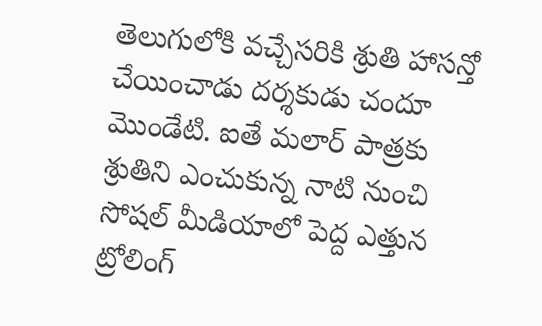తెలుగులోకి వచ్చేసరికి శ్రుతి హాసన్తో చేయించాడు దర్శకుడు చందూ మొండేటి. ఐతే మలార్ పాత్రకు శ్రుతిని ఎంచుకున్న నాటి నుంచి సోషల్ మీడియాలో పెద్ద ఎత్తున ట్రోలింగ్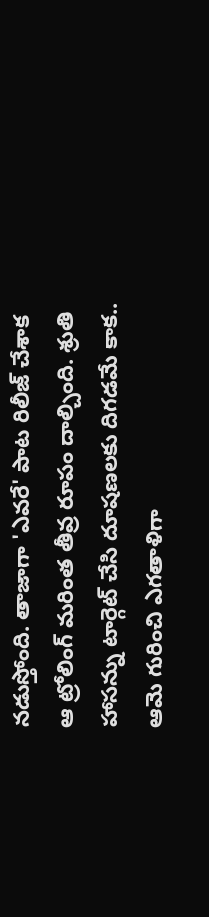నడుస్తోంది. తాజాగా 'ఎవరే' పాట రిలీజ్ చేశాక ఆ ట్రోలింగ్ మరింత తీవ్ర రూపం దాల్చింది. శ్రుతి హాసన్ను టార్గెట్ చేసి దూషణలకు దిగడమే కాక.. ఆమె గురించి ఎగతాళిగా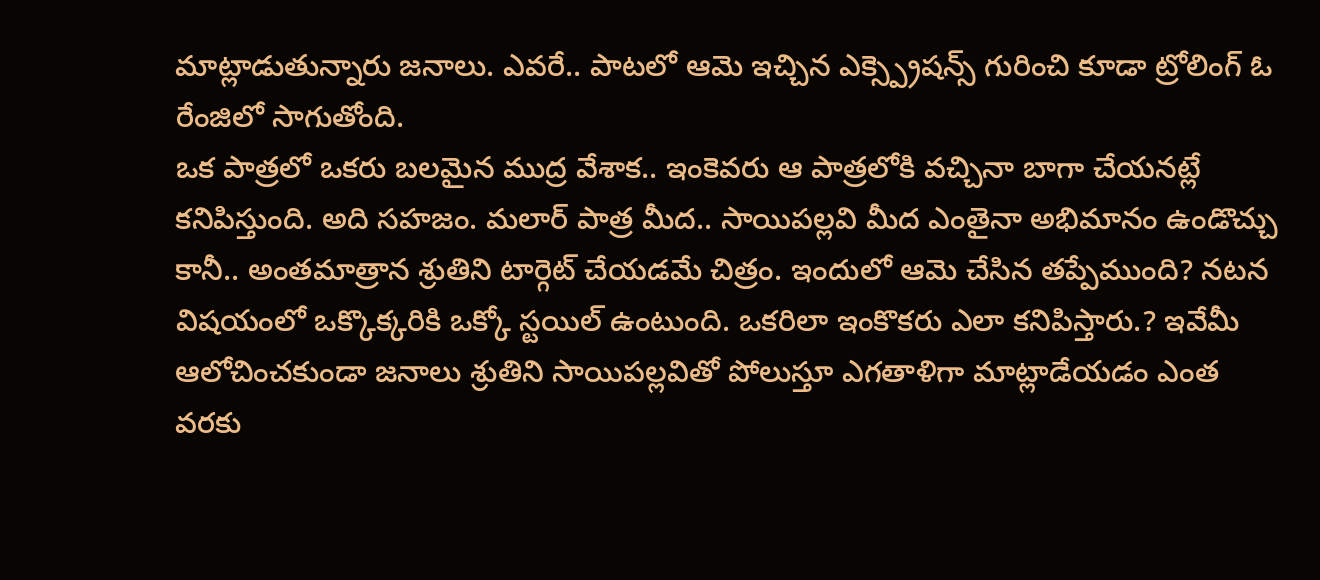మాట్లాడుతున్నారు జనాలు. ఎవరే.. పాటలో ఆమె ఇచ్చిన ఎక్స్ప్రెషన్స్ గురించి కూడా ట్రోలింగ్ ఓ రేంజిలో సాగుతోంది.
ఒక పాత్రలో ఒకరు బలమైన ముద్ర వేశాక.. ఇంకెవరు ఆ పాత్రలోకి వచ్చినా బాగా చేయనట్లే కనిపిస్తుంది. అది సహజం. మలార్ పాత్ర మీద.. సాయిపల్లవి మీద ఎంతైనా అభిమానం ఉండొచ్చు కానీ.. అంతమాత్రాన శ్రుతిని టార్గెట్ చేయడమే చిత్రం. ఇందులో ఆమె చేసిన తప్పేముంది? నటన విషయంలో ఒక్కొక్కరికి ఒక్కో స్టయిల్ ఉంటుంది. ఒకరిలా ఇంకొకరు ఎలా కనిపిస్తారు.? ఇవేమీ ఆలోచించకుండా జనాలు శ్రుతిని సాయిపల్లవితో పోలుస్తూ ఎగతాళిగా మాట్లాడేయడం ఎంత వరకు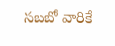సబబో వారికే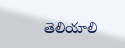తెలియాలి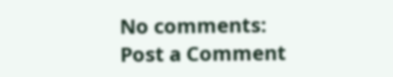No comments:
Post a Comment